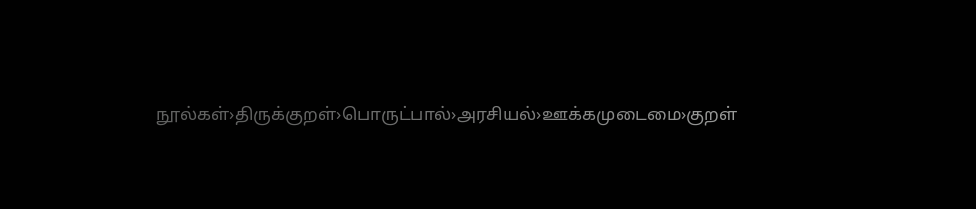நூல்கள்›திருக்குறள்›பொருட்பால்›அரசியல்›ஊக்கமுடைமை›குறள்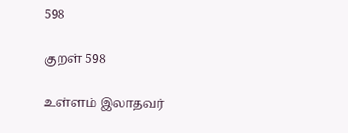598

குறள் 598

உள்ளம் இலாதவர்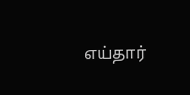எய்தார்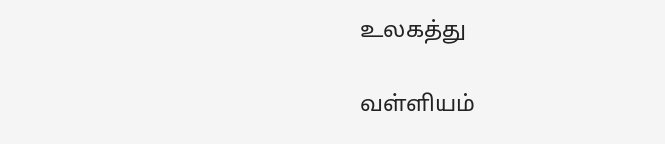உலகத்து

வள்ளியம்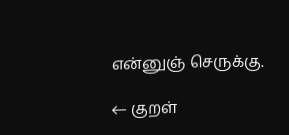என்னுஞ் செருக்கு.

← குறள்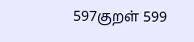597குறள் 599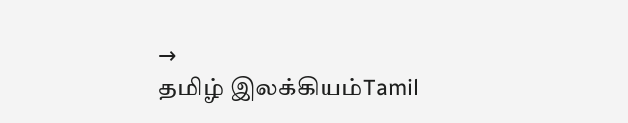→
தமிழ் இலக்கியம்Tamil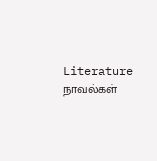Literature
நாவல்கள்